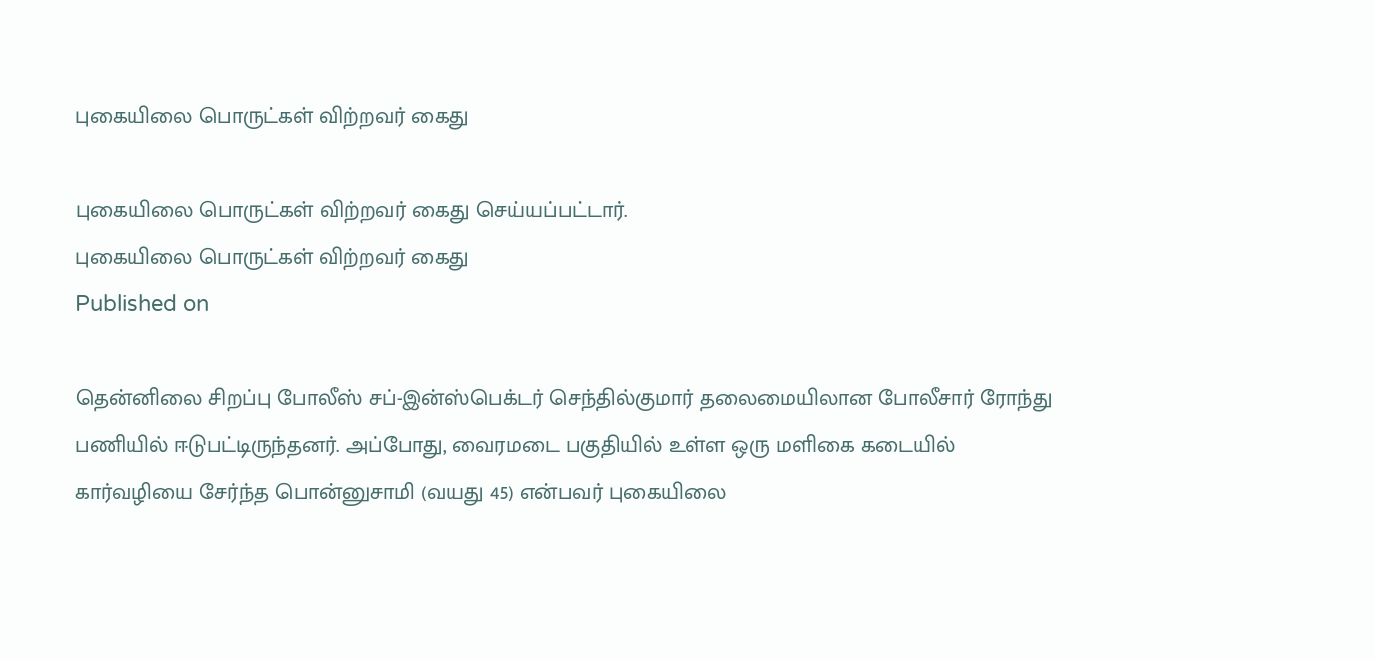புகையிலை பொருட்கள் விற்றவர் கைது

புகையிலை பொருட்கள் விற்றவர் கைது செய்யப்பட்டார்.
புகையிலை பொருட்கள் விற்றவர் கைது
Published on

தென்னிலை சிறப்பு போலீஸ் சப்-இன்ஸ்பெக்டர் செந்தில்குமார் தலைமையிலான போலீசார் ரோந்து பணியில் ஈடுபட்டிருந்தனர். அப்போது, வைரமடை பகுதியில் உள்ள ஒரு மளிகை கடையில் கார்வழியை சேர்ந்த பொன்னுசாமி (வயது 45) என்பவர் புகையிலை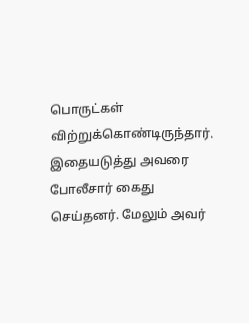பொருட்கள் விற்றுக்கொண்டிருந்தார். இதையடுத்து அவரை போலீசார் கைது செய்தனர். மேலும் அவர்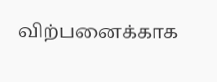விற்பனைக்காக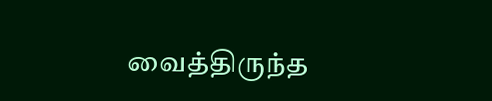வைத்திருந்த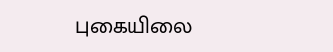புகையிலை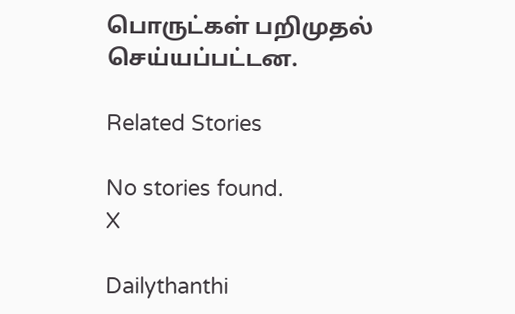பொருட்கள் பறிமுதல் செய்யப்பட்டன.

Related Stories

No stories found.
X

Dailythanthi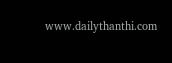www.dailythanthi.com